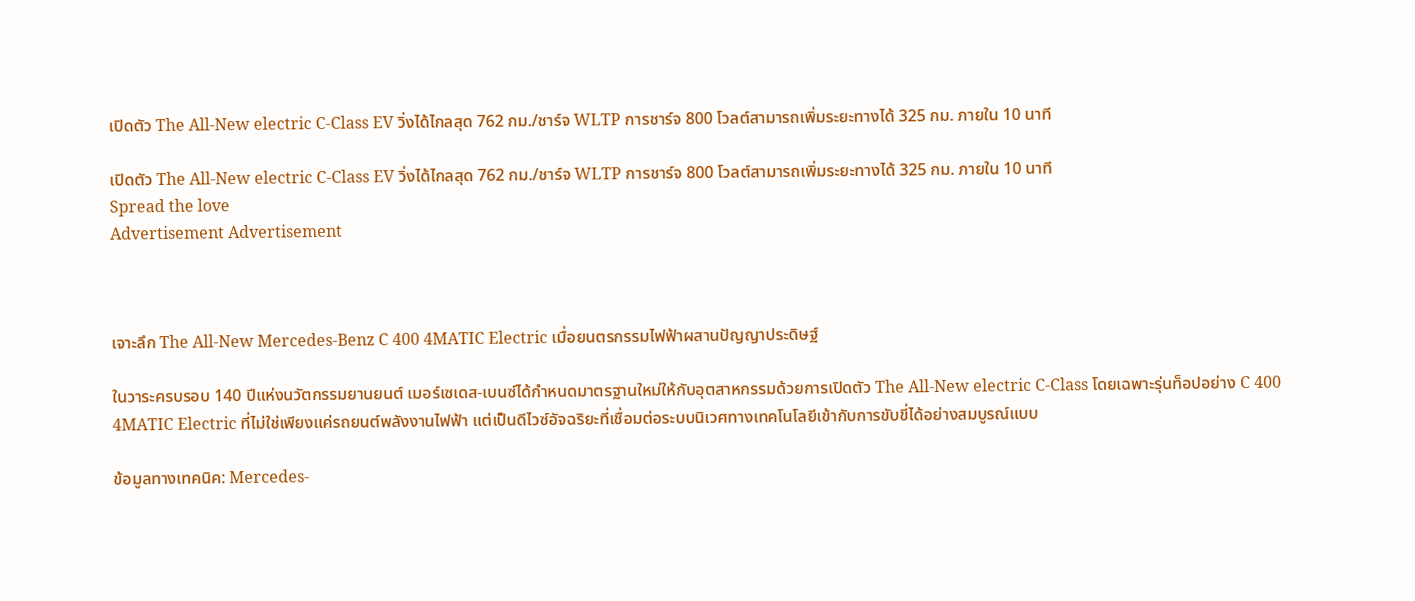เปิดตัว The All-New electric C-Class EV วิ่งได้ไกลสุด 762 กม./ชาร์จ WLTP การชาร์จ 800 โวลต์สามารถเพิ่มระยะทางได้ 325 กม. ภายใน 10 นาที

เปิดตัว The All-New electric C-Class EV วิ่งได้ไกลสุด 762 กม./ชาร์จ WLTP การชาร์จ 800 โวลต์สามารถเพิ่มระยะทางได้ 325 กม. ภายใน 10 นาที
Spread the love
Advertisement Advertisement



เจาะลึก The All-New Mercedes-Benz C 400 4MATIC Electric เมื่อยนตรกรรมไฟฟ้าผสานปัญญาประดิษฐ์

ในวาระครบรอบ 140 ปีแห่งนวัตกรรมยานยนต์ เมอร์เซเดส-เบนซ์ได้กำหนดมาตรฐานใหม่ให้กับอุตสาหกรรมด้วยการเปิดตัว The All-New electric C-Class โดยเฉพาะรุ่นท็อปอย่าง C 400 4MATIC Electric ที่ไม่ใช่เพียงแค่รถยนต์พลังงานไฟฟ้า แต่เป็นดีไวซ์อัจฉริยะที่เชื่อมต่อระบบนิเวศทางเทคโนโลยีเข้ากับการขับขี่ได้อย่างสมบูรณ์แบบ

ข้อมูลทางเทคนิค: Mercedes-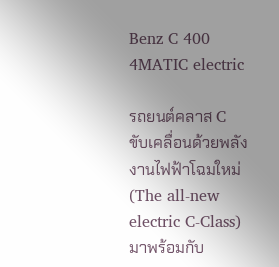Benz C 400 4MATIC electric

รถยนต์คลาส C ขับเคลื่อนด้วยพลังงานไฟฟ้าโฉมใหม่ (The all-new electric C-Class) มาพร้อมกับ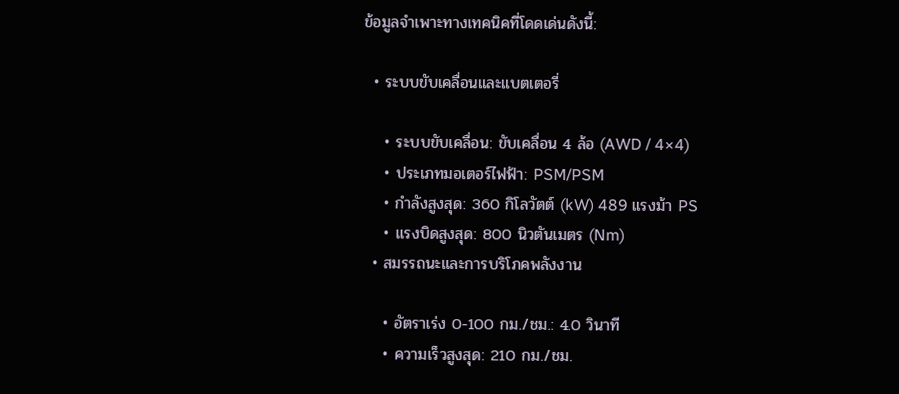ข้อมูลจำเพาะทางเทคนิคที่โดดเด่นดังนี้:

  • ระบบขับเคลื่อนและแบตเตอรี่

    • ระบบขับเคลื่อน: ขับเคลื่อน 4 ล้อ (AWD / 4×4)
    • ประเภทมอเตอร์ไฟฟ้า: PSM/PSM
    • กำลังสูงสุด: 360 กิโลวัตต์ (kW) 489 แรงม้า PS
    • แรงบิดสูงสุด: 800 นิวตันเมตร (Nm)
  • สมรรถนะและการบริโภคพลังงาน

    • อัตราเร่ง 0-100 กม./ชม.: 4.0 วินาที
    • ความเร็วสูงสุด: 210 กม./ชม.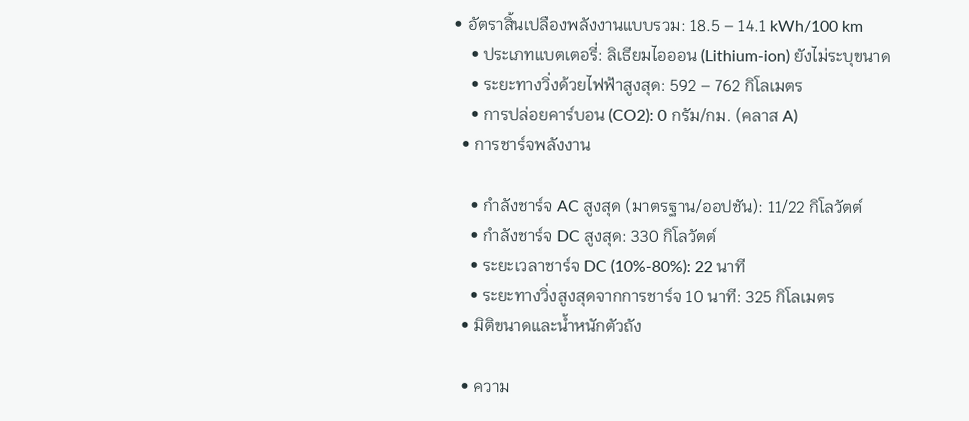• อัตราสิ้นเปลืองพลังงานแบบรวม: 18.5 – 14.1 kWh/100 km
    • ประเภทแบตเตอรี่: ลิเธียมไอออน (Lithium-ion) ยังไม่ระบุขนาด
    • ระยะทางวิ่งด้วยไฟฟ้าสูงสุด: 592 – 762 กิโลเมตร
    • การปล่อยคาร์บอน (CO2): 0 กรัม/กม. (คลาส A)
  • การชาร์จพลังงาน

    • กำลังชาร์จ AC สูงสุด (มาตรฐาน/ออปชัน): 11/22 กิโลวัตต์
    • กำลังชาร์จ DC สูงสุด: 330 กิโลวัตต์
    • ระยะเวลาชาร์จ DC (10%-80%): 22 นาที
    • ระยะทางวิ่งสูงสุดจากการชาร์จ 10 นาที: 325 กิโลเมตร
  • มิติขนาดและน้ำหนักตัวถัง

  • ความ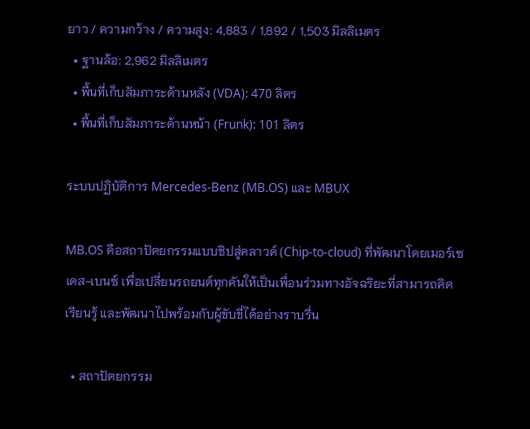ยาว / ความกว้าง / ความสูง: 4,883 / 1,892 / 1,503 มิลลิเมตร
  • ฐานล้อ: 2,962 มิลลิเมตร
  • พื้นที่เก็บสัมภาระด้านหลัง (VDA): 470 ลิตร
  • พื้นที่เก็บสัมภาระด้านหน้า (Frunk): 101 ลิตร

ระบบปฏิบัติการ Mercedes-Benz (MB.OS) และ MBUX

MB.OS คือสถาปัตยกรรมแบบชิปสู่คลาวด์ (Chip-to-cloud) ที่พัฒนาโดยเมอร์เซเดส-เบนซ์ เพื่อเปลี่ยนรถยนต์ทุกคันให้เป็นเพื่อนร่วมทางอัจฉริยะที่สามารถคิด เรียนรู้ และพัฒนาไปพร้อมกับผู้ขับขี่ได้อย่างราบรื่น

  • สถาปัตยกรรม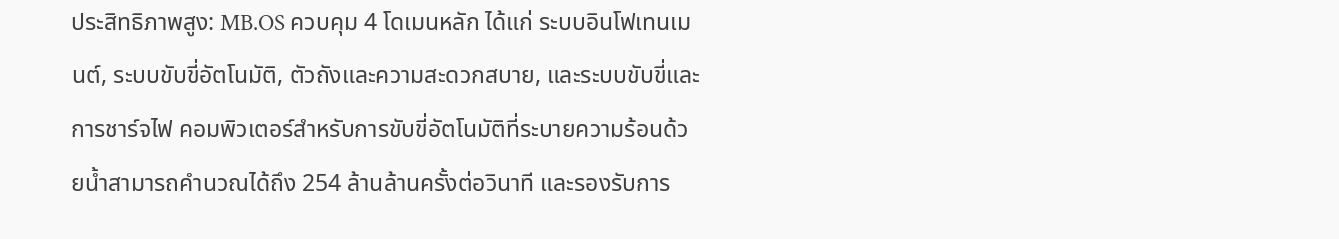ประสิทธิภาพสูง: MB.OS ควบคุม 4 โดเมนหลัก ได้แก่ ระบบอินโฟเทนเมนต์, ระบบขับขี่อัตโนมัติ, ตัวถังและความสะดวกสบาย, และระบบขับขี่และการชาร์จไฟ คอมพิวเตอร์สำหรับการขับขี่อัตโนมัติที่ระบายความร้อนด้วยน้ำสามารถคำนวณได้ถึง 254 ล้านล้านครั้งต่อวินาที และรองรับการ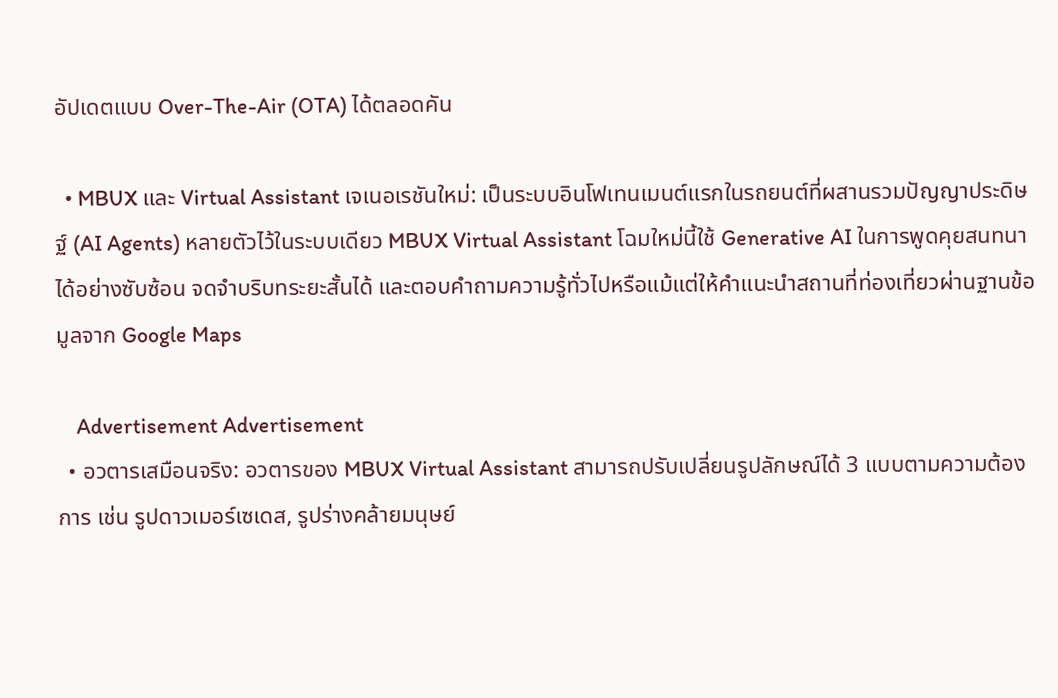อัปเดตแบบ Over-The-Air (OTA) ได้ตลอดคัน

  • MBUX และ Virtual Assistant เจเนอเรชันใหม่: เป็นระบบอินโฟเทนเมนต์แรกในรถยนต์ที่ผสานรวมปัญญาประดิษฐ์ (AI Agents) หลายตัวไว้ในระบบเดียว MBUX Virtual Assistant โฉมใหม่นี้ใช้ Generative AI ในการพูดคุยสนทนาได้อย่างซับซ้อน จดจำบริบทระยะสั้นได้ และตอบคำถามความรู้ทั่วไปหรือแม้แต่ให้คำแนะนำสถานที่ท่องเที่ยวผ่านฐานข้อมูลจาก Google Maps

    Advertisement Advertisement
  • อวตารเสมือนจริง: อวตารของ MBUX Virtual Assistant สามารถปรับเปลี่ยนรูปลักษณ์ได้ 3 แบบตามความต้องการ เช่น รูปดาวเมอร์เซเดส, รูปร่างคล้ายมนุษย์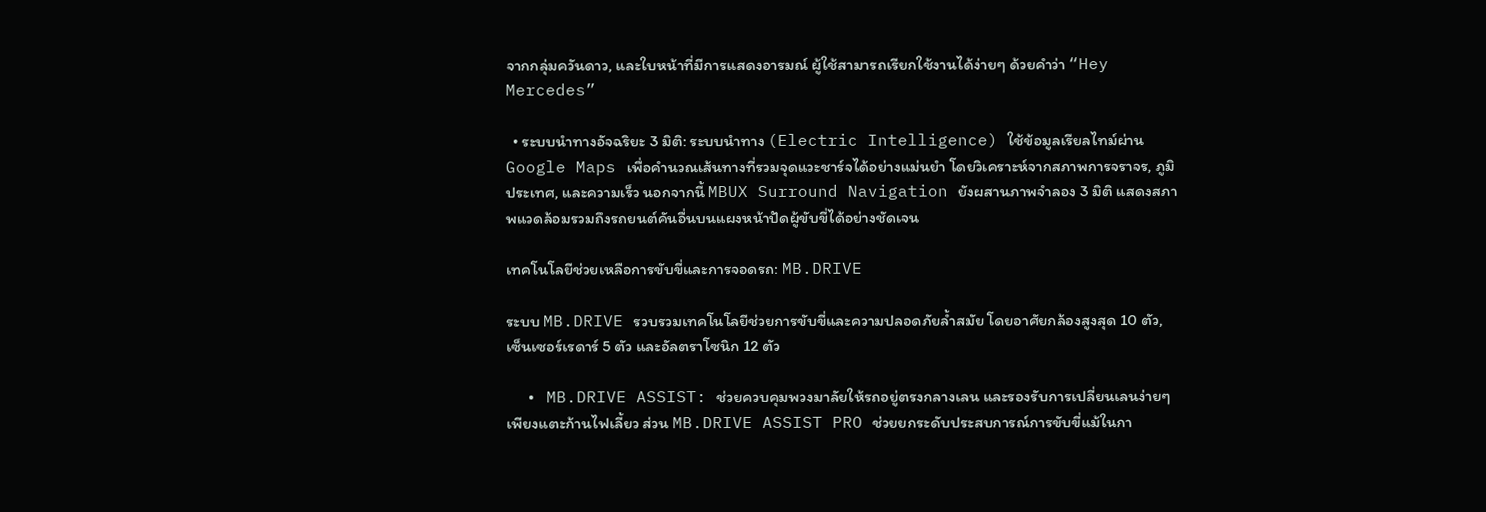จากกลุ่มควันดาว, และใบหน้าที่มีการแสดงอารมณ์ ผู้ใช้สามารถเรียกใช้งานได้ง่ายๆ ด้วยคำว่า “Hey Mercedes”

  • ระบบนำทางอัจฉริยะ 3 มิติ: ระบบนำทาง (Electric Intelligence) ใช้ข้อมูลเรียลไทม์ผ่าน Google Maps เพื่อคำนวณเส้นทางที่รวมจุดแวะชาร์จได้อย่างแม่นยำ โดยวิเคราะห์จากสภาพการจราจร, ภูมิประเทศ, และความเร็ว นอกจากนี้ MBUX Surround Navigation ยังผสานภาพจำลอง 3 มิติ แสดงสภาพแวดล้อมรวมถึงรถยนต์คันอื่นบนแผงหน้าปัดผู้ขับขี่ได้อย่างชัดเจน

เทคโนโลยีช่วยเหลือการขับขี่และการจอดรถ: MB.DRIVE

ระบบ MB.DRIVE รวบรวมเทคโนโลยีช่วยการขับขี่และความปลอดภัยล้ำสมัย โดยอาศัยกล้องสูงสุด 10 ตัว, เซ็นเซอร์เรดาร์ 5 ตัว และอัลตราโซนิก 12 ตัว

  • MB.DRIVE ASSIST: ช่วยควบคุมพวงมาลัยให้รถอยู่ตรงกลางเลน และรองรับการเปลี่ยนเลนง่ายๆ เพียงแตะก้านไฟเลี้ยว ส่วน MB.DRIVE ASSIST PRO ช่วยยกระดับประสบการณ์การขับขี่แม้ในกา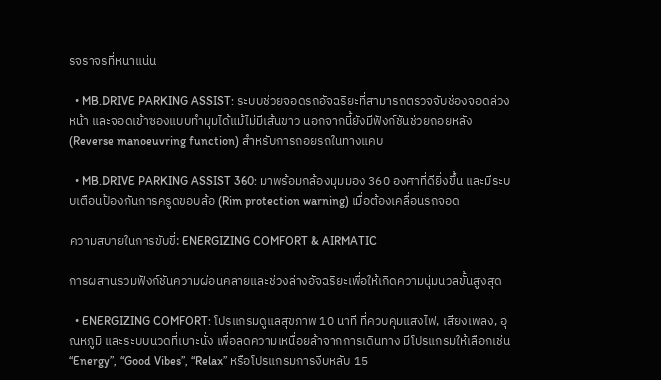รจราจรที่หนาแน่น

  • MB.DRIVE PARKING ASSIST: ระบบช่วยจอดรถอัจฉริยะที่สามารถตรวจจับช่องจอดล่วงหน้า และจอดเข้าซองแบบทำมุมได้แม้ไม่มีเส้นขาว นอกจากนี้ยังมีฟังก์ชันช่วยถอยหลัง (Reverse manoeuvring function) สำหรับการถอยรถในทางแคบ

  • MB.DRIVE PARKING ASSIST 360: มาพร้อมกล้องมุมมอง 360 องศาที่ดียิ่งขึ้น และมีระบบเตือนป้องกันการครูดขอบล้อ (Rim protection warning) เมื่อต้องเคลื่อนรถจอด

ความสบายในการขับขี่: ENERGIZING COMFORT & AIRMATIC

การผสานรวมฟังก์ชันความผ่อนคลายและช่วงล่างอัจฉริยะเพื่อให้เกิดความนุ่มนวลขั้นสูงสุด

  • ENERGIZING COMFORT: โปรแกรมดูแลสุขภาพ 10 นาที ที่ควบคุมแสงไฟ, เสียงเพลง, อุณหภูมิ และระบบนวดที่เบาะนั่ง เพื่อลดความเหนื่อยล้าจากการเดินทาง มีโปรแกรมให้เลือกเช่น “Energy”, “Good Vibes”, “Relax” หรือโปรแกรมการงีบหลับ 15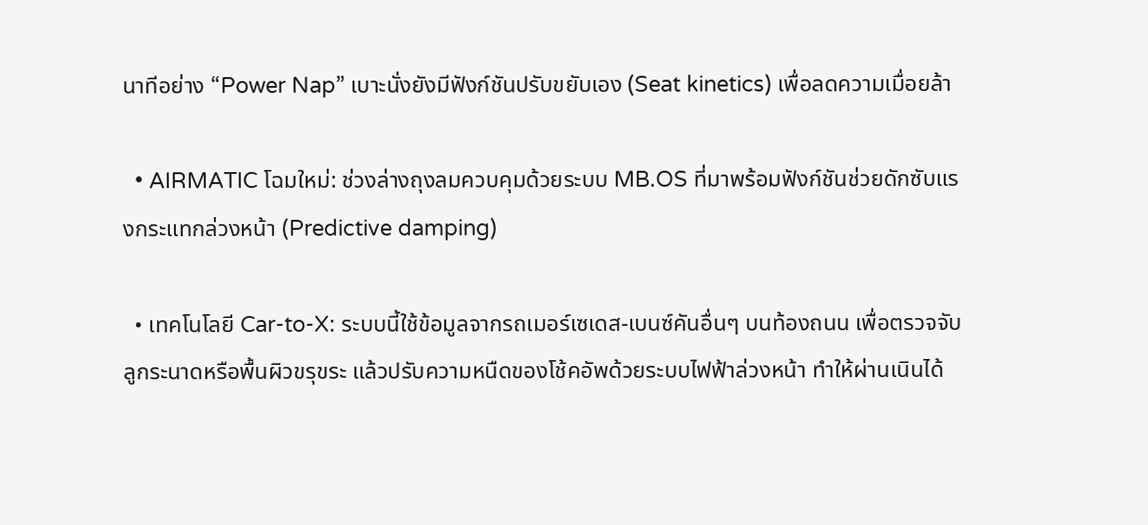นาทีอย่าง “Power Nap” เบาะนั่งยังมีฟังก์ชันปรับขยับเอง (Seat kinetics) เพื่อลดความเมื่อยล้า

  • AIRMATIC โฉมใหม่: ช่วงล่างถุงลมควบคุมด้วยระบบ MB.OS ที่มาพร้อมฟังก์ชันช่วยดักซับแรงกระแทกล่วงหน้า (Predictive damping)

  • เทคโนโลยี Car-to-X: ระบบนี้ใช้ข้อมูลจากรถเมอร์เซเดส-เบนซ์คันอื่นๆ บนท้องถนน เพื่อตรวจจับลูกระนาดหรือพื้นผิวขรุขระ แล้วปรับความหนืดของโช้คอัพด้วยระบบไฟฟ้าล่วงหน้า ทำให้ผ่านเนินได้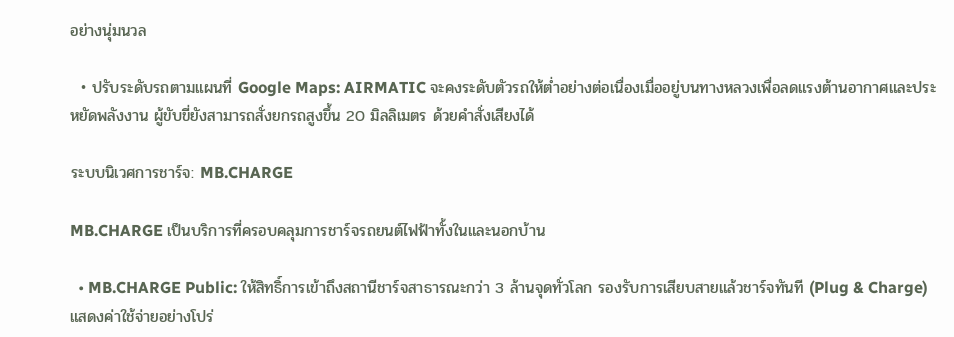อย่างนุ่มนวล

  • ปรับระดับรถตามแผนที่ Google Maps: AIRMATIC จะคงระดับตัวรถให้ต่ำอย่างต่อเนื่องเมื่ออยู่บนทางหลวงเพื่อลดแรงต้านอากาศและประหยัดพลังงาน ผู้ขับขี่ยังสามารถสั่งยกรถสูงขึ้น 20 มิลลิเมตร ด้วยคำสั่งเสียงได้

ระบบนิเวศการชาร์จ: MB.CHARGE

MB.CHARGE เป็นบริการที่ครอบคลุมการชาร์จรถยนต์ไฟฟ้าทั้งในและนอกบ้าน

  • MB.CHARGE Public: ให้สิทธิ์การเข้าถึงสถานีชาร์จสาธารณะกว่า 3 ล้านจุดทั่วโลก รองรับการเสียบสายแล้วชาร์จทันที (Plug & Charge) แสดงค่าใช้จ่ายอย่างโปร่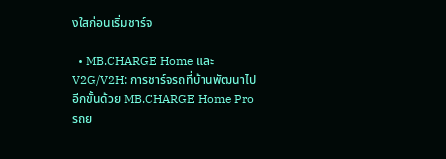งใสก่อนเริ่มชาร์จ

  • MB.CHARGE Home และ V2G/V2H: การชาร์จรถที่บ้านพัฒนาไปอีกขั้นด้วย MB.CHARGE Home Pro รถย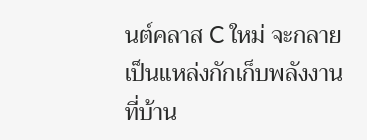นต์คลาส C ใหม่ จะกลายเป็นแหล่งกักเก็บพลังงานที่บ้าน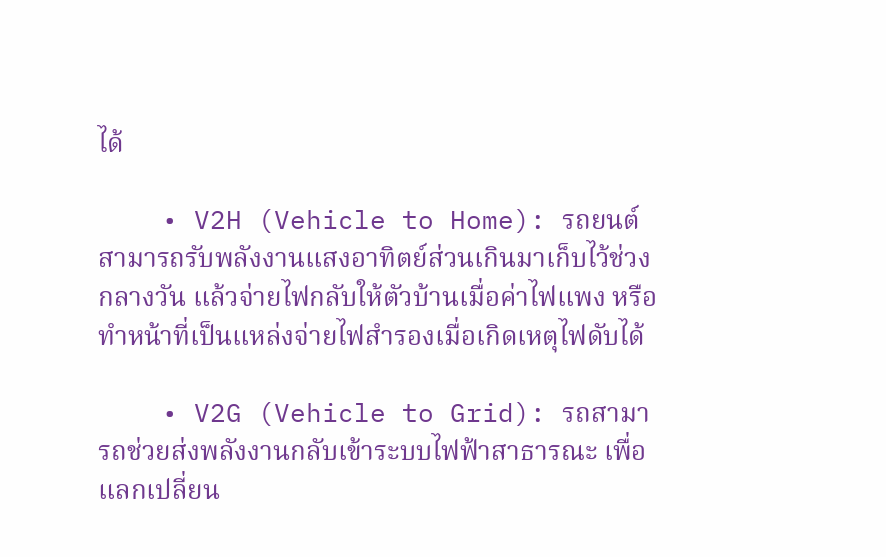ได้

    • V2H (Vehicle to Home): รถยนต์สามารถรับพลังงานแสงอาทิตย์ส่วนเกินมาเก็บไว้ช่วงกลางวัน แล้วจ่ายไฟกลับให้ตัวบ้านเมื่อค่าไฟแพง หรือทำหน้าที่เป็นแหล่งจ่ายไฟสำรองเมื่อเกิดเหตุไฟดับได้

    • V2G (Vehicle to Grid): รถสามารถช่วยส่งพลังงานกลับเข้าระบบไฟฟ้าสาธารณะ เพื่อแลกเปลี่ยน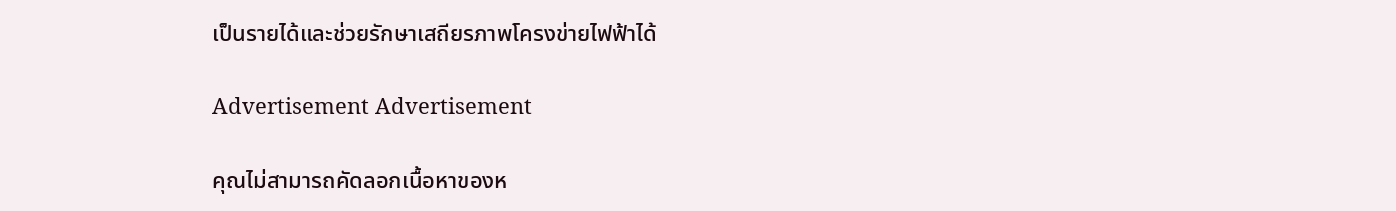เป็นรายได้และช่วยรักษาเสถียรภาพโครงข่ายไฟฟ้าได้

Advertisement Advertisement

คุณไม่สามารถคัดลอกเนื้อหาของห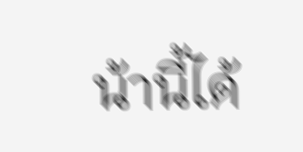น้านี้ได้